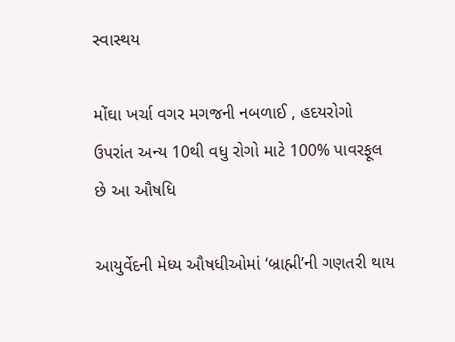સ્વાસ્થય

મોંઘા ખર્ચા વગર મગજની નબળાઈ , હદયરોગો ઉપરાંત અન્ય 10થી વધુ રોગો માટે 100% પાવરફૂલ છે આ ઔષધિ

આયુર્વેદની મેધ્ય ઔષધીઓમાં ‘બ્રાહ્મી’ની ગણતરી થાય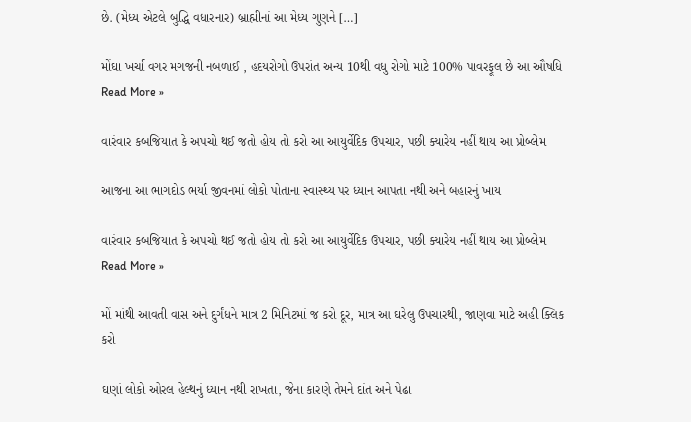છે. (મેધ્ય એટલે બુદ્ધિ વધારનાર) બ્રાહ્મીનાં આ મેધ્ય ગુણને […]

મોંઘા ખર્ચા વગર મગજની નબળાઈ , હદયરોગો ઉપરાંત અન્ય 10થી વધુ રોગો માટે 100% પાવરફૂલ છે આ ઔષધિ Read More »

વારંવાર કબજિયાત કે અપચો થઈ જતો હોય તો કરો આ આયુર્વેદિક ઉપચાર, પછી ક્યારેય નહીં થાય આ પ્રોબ્લેમ

આજના આ ભાગદોડ ભર્યા જીવનમાં લોકો પોતાના સ્વાસ્થ્ય પર ધ્યાન આપતા નથી અને બહારનું ખાય

વારંવાર કબજિયાત કે અપચો થઈ જતો હોય તો કરો આ આયુર્વેદિક ઉપચાર, પછી ક્યારેય નહીં થાય આ પ્રોબ્લેમ Read More »

મોં માંથી આવતી વાસ અને દુર્ગંધને માત્ર 2 મિનિટમાં જ કરો દૂર, માત્ર આ ઘરેલુ ઉપચારથી, જાણવા માટે અહી ક્લિક કરો

ઘણાં લોકો ઓરલ હેલ્થનું ધ્યાન નથી રાખતા, જેના કારણે તેમને દાંત અને પેઢા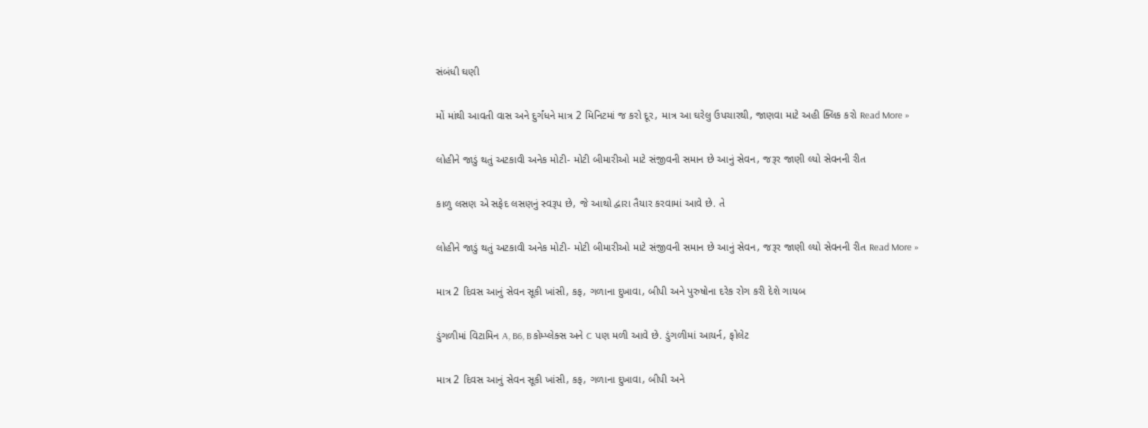સંબંધી ઘણી

મોં માંથી આવતી વાસ અને દુર્ગંધને માત્ર 2 મિનિટમાં જ કરો દૂર, માત્ર આ ઘરેલુ ઉપચારથી, જાણવા માટે અહી ક્લિક કરો Read More »

લોહીને જાડું થતું અટકાવી અનેક મોટી- મોટી બીમારીઓ માટે સંજીવની સમાન છે આનું સેવન, જરૂર જાણી લ્યો સેવનની રીત

કાળુ લસણ એ સફેદ લસણનું સ્વરૂપ છે, જે આથો દ્વારા તૈયાર કરવામાં આવે છે. તે

લોહીને જાડું થતું અટકાવી અનેક મોટી- મોટી બીમારીઓ માટે સંજીવની સમાન છે આનું સેવન, જરૂર જાણી લ્યો સેવનની રીત Read More »

માત્ર 2 દિવસ આનું સેવન સૂકી ખાંસી, કફ, ગળાના દુખાવા, બીપી અને પુરુષોના દરેક રોગ કરી દેશે ગાયબ

ડુંગળીમાં વિટામિન A, B6, B કોમ્પ્લેક્સ અને C પણ મળી આવે છે. ડુંગળીમાં આયર્ન, ફોલેટ

માત્ર 2 દિવસ આનું સેવન સૂકી ખાંસી, કફ, ગળાના દુખાવા, બીપી અને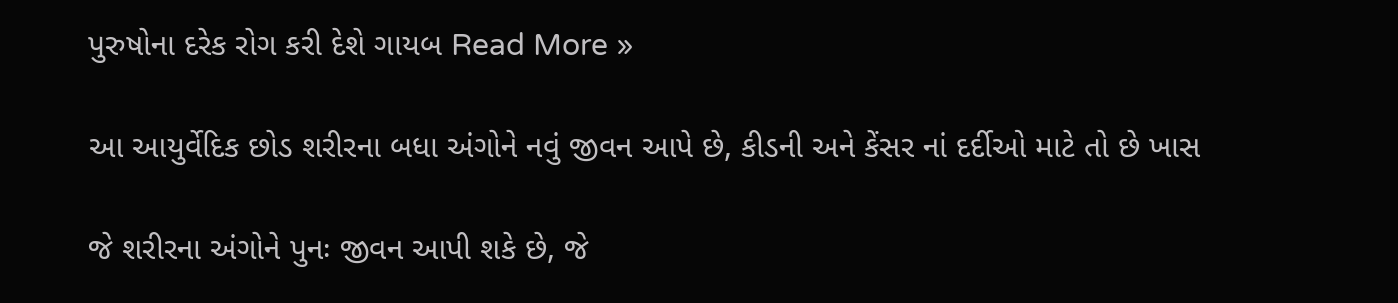પુરુષોના દરેક રોગ કરી દેશે ગાયબ Read More »

આ આયુર્વેદિક છોડ શરીરના બધા અંગોને નવું જીવન આપે છે, કીડની અને કેંસર નાં દર્દીઓ માટે તો છે ખાસ

જે શરીરના અંગોને પુનઃ જીવન આપી શકે છે, જે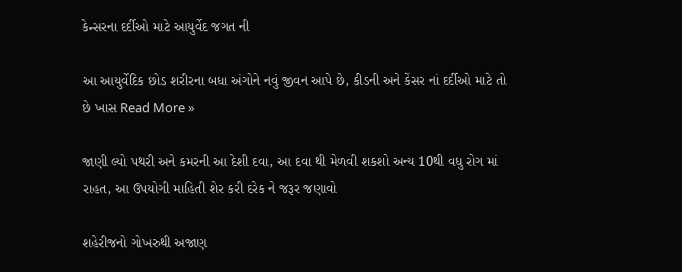કેન્સરના દર્દીઓ માટે આયુર્વેદ જગત ની

આ આયુર્વેદિક છોડ શરીરના બધા અંગોને નવું જીવન આપે છે, કીડની અને કેંસર નાં દર્દીઓ માટે તો છે ખાસ Read More »

જાણી લ્યો પથરી અને કમરની આ દેશી દવા, આ દવા થી મેળવી શકશો અન્ય 10થી વધુ રોગ માં રાહત, આ ઉપયોગી માહિતી શેર કરી દરેક ને જરૂર જણાવો

શહેરીજનો ગોખરુથી અજાણ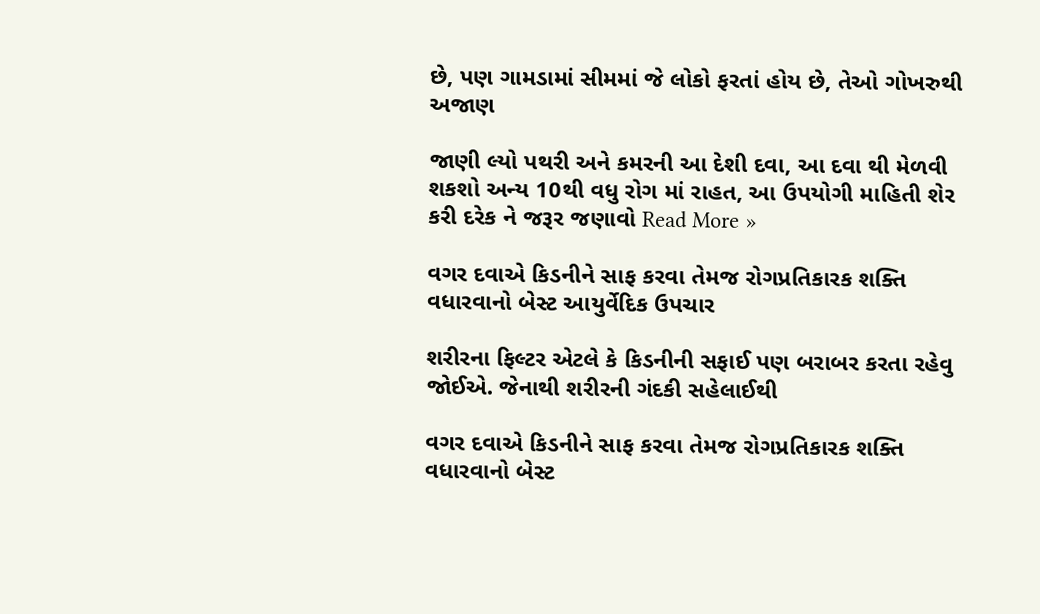છે, પણ ગામડામાં સીમમાં જે લોકો ફરતાં હોય છે, તેઓ ગોખરુથી અજાણ

જાણી લ્યો પથરી અને કમરની આ દેશી દવા, આ દવા થી મેળવી શકશો અન્ય 10થી વધુ રોગ માં રાહત, આ ઉપયોગી માહિતી શેર કરી દરેક ને જરૂર જણાવો Read More »

વગર દવાએ કિડનીને સાફ કરવા તેમજ રોગપ્રતિકારક શક્તિ વધારવાનો બેસ્ટ આયુર્વેદિક ઉપચાર

શરીરના ફિલ્ટર એટલે કે કિડનીની સફાઈ પણ બરાબર કરતા રહેવુ જોઈએ. જેનાથી શરીરની ગંદકી સહેલાઈથી

વગર દવાએ કિડનીને સાફ કરવા તેમજ રોગપ્રતિકારક શક્તિ વધારવાનો બેસ્ટ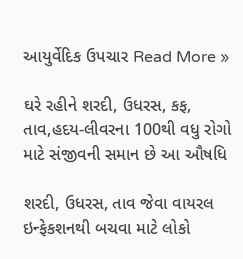આયુર્વેદિક ઉપચાર Read More »

ઘરે રહીને શરદી, ઉધરસ, કફ, તાવ,હદય-લીવરના 100થી વધુ રોગો માટે સંજીવની સમાન છે આ ઔષધિ

શરદી, ઉધરસ, તાવ જેવા વાયરલ ઇન્ફેકશનથી બચવા માટે લોકો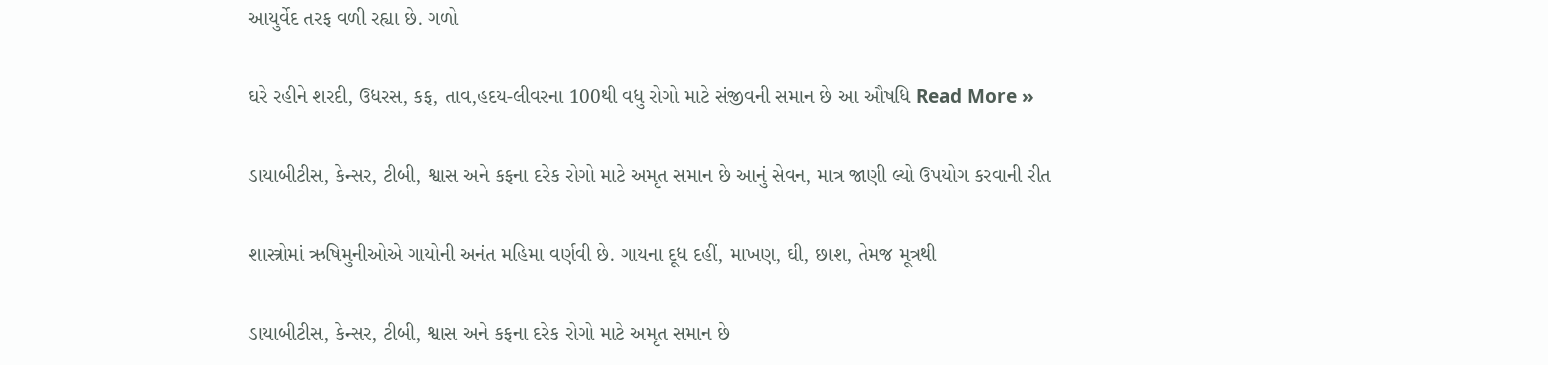આયુર્વેદ તરફ વળી રહ્યા છે. ગળો

ઘરે રહીને શરદી, ઉધરસ, કફ, તાવ,હદય-લીવરના 100થી વધુ રોગો માટે સંજીવની સમાન છે આ ઔષધિ Read More »

ડાયાબીટીસ, કેન્સર, ટીબી, શ્વાસ અને કફના દરેક રોગો માટે અમૃત સમાન છે આનું સેવન, માત્ર જાણી લ્યો ઉપયોગ કરવાની રીત

શાસ્ત્રોમાં ઋષિમુનીઓએ ગાયોની અનંત મહિમા વર્ણવી છે. ગાયના દૂધ દહીં, માખણ, ઘી, છાશ, તેમજ મૂત્રથી

ડાયાબીટીસ, કેન્સર, ટીબી, શ્વાસ અને કફના દરેક રોગો માટે અમૃત સમાન છે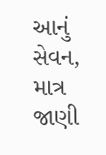આનું સેવન, માત્ર જાણી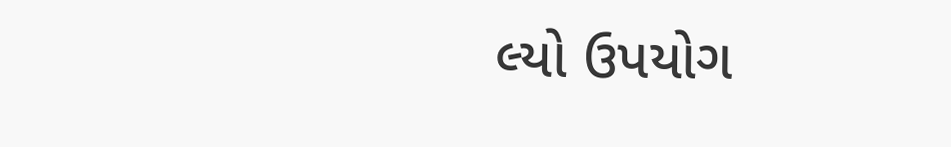લ્યો ઉપયોગ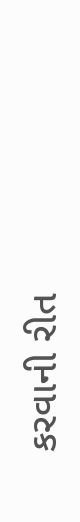કરવાની રીત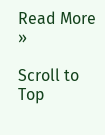Read More »

Scroll to Top